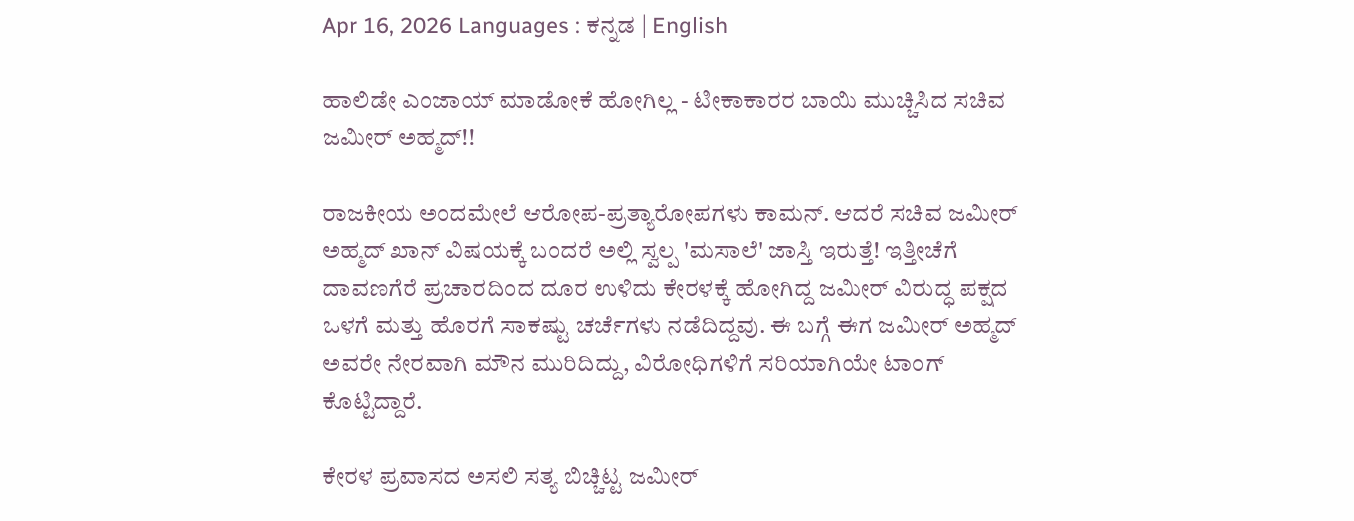Apr 16, 2026 Languages : ಕನ್ನಡ | English

ಹಾಲಿಡೇ ಎಂಜಾಯ್ ಮಾಡೋಕೆ ಹೋಗಿಲ್ಲ - ಟೀಕಾಕಾರರ ಬಾಯಿ ಮುಚ್ಚಿಸಿದ ಸಚಿವ ಜಮೀರ್ ಅಹ್ಮದ್!!

ರಾಜಕೀಯ ಅಂದಮೇಲೆ ಆರೋಪ-ಪ್ರತ್ಯಾರೋಪಗಳು ಕಾಮನ್. ಆದರೆ ಸಚಿವ ಜಮೀರ್ ಅಹ್ಮದ್ ಖಾನ್ ವಿಷಯಕ್ಕೆ ಬಂದರೆ ಅಲ್ಲಿ ಸ್ವಲ್ಪ 'ಮಸಾಲೆ' ಜಾಸ್ತಿ ಇರುತ್ತೆ! ಇತ್ತೀಚೆಗೆ ದಾವಣಗೆರೆ ಪ್ರಚಾರದಿಂದ ದೂರ ಉಳಿದು ಕೇರಳಕ್ಕೆ ಹೋಗಿದ್ದ ಜಮೀರ್ ವಿರುದ್ಧ ಪಕ್ಷದ ಒಳಗೆ ಮತ್ತು ಹೊರಗೆ ಸಾಕಷ್ಟು ಚರ್ಚೆಗಳು ನಡೆದಿದ್ದವು. ಈ ಬಗ್ಗೆ ಈಗ ಜಮೀರ್ ಅಹ್ಮದ್ ಅವರೇ ನೇರವಾಗಿ ಮೌನ ಮುರಿದಿದ್ದು, ವಿರೋಧಿಗಳಿಗೆ ಸರಿಯಾಗಿಯೇ ಟಾಂಗ್ ಕೊಟ್ಟಿದ್ದಾರೆ.

ಕೇರಳ ಪ್ರವಾಸದ ಅಸಲಿ ಸತ್ಯ ಬಿಚ್ಚಿಟ್ಟ ಜಮೀರ್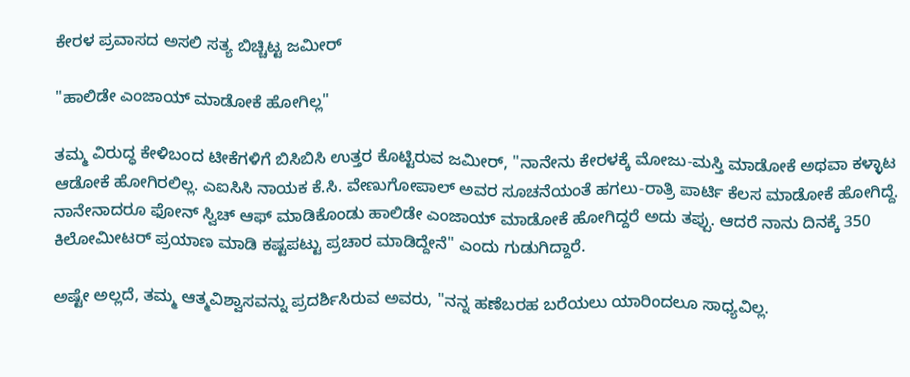ಕೇರಳ ಪ್ರವಾಸದ ಅಸಲಿ ಸತ್ಯ ಬಿಚ್ಚಿಟ್ಟ ಜಮೀರ್

"ಹಾಲಿಡೇ ಎಂಜಾಯ್ ಮಾಡೋಕೆ ಹೋಗಿಲ್ಲ"

ತಮ್ಮ ವಿರುದ್ಧ ಕೇಳಿಬಂದ ಟೀಕೆಗಳಿಗೆ ಬಿಸಿಬಿಸಿ ಉತ್ತರ ಕೊಟ್ಟಿರುವ ಜಮೀರ್, "ನಾನೇನು ಕೇರಳಕ್ಕೆ ಮೋಜು-ಮಸ್ತಿ ಮಾಡೋಕೆ ಅಥವಾ ಕಳ್ಳಾಟ ಆಡೋಕೆ ಹೋಗಿರಲಿಲ್ಲ. ಎಐಸಿಸಿ ನಾಯಕ ಕೆ.ಸಿ. ವೇಣುಗೋಪಾಲ್ ಅವರ ಸೂಚನೆಯಂತೆ ಹಗಲು-ರಾತ್ರಿ ಪಾರ್ಟಿ ಕೆಲಸ ಮಾಡೋಕೆ ಹೋಗಿದ್ದೆ. ನಾನೇನಾದರೂ ಫೋನ್ ಸ್ವಿಚ್ ಆಫ್ ಮಾಡಿಕೊಂಡು ಹಾಲಿಡೇ ಎಂಜಾಯ್ ಮಾಡೋಕೆ ಹೋಗಿದ್ದರೆ ಅದು ತಪ್ಪು. ಆದರೆ ನಾನು ದಿನಕ್ಕೆ 350 ಕಿಲೋಮೀಟರ್ ಪ್ರಯಾಣ ಮಾಡಿ ಕಷ್ಟಪಟ್ಟು ಪ್ರಚಾರ ಮಾಡಿದ್ದೇನೆ" ಎಂದು ಗುಡುಗಿದ್ದಾರೆ.

ಅಷ್ಟೇ ಅಲ್ಲದೆ, ತಮ್ಮ ಆತ್ಮವಿಶ್ವಾಸವನ್ನು ಪ್ರದರ್ಶಿಸಿರುವ ಅವರು, "ನನ್ನ ಹಣೆಬರಹ ಬರೆಯಲು ಯಾರಿಂದಲೂ ಸಾಧ್ಯವಿಲ್ಲ.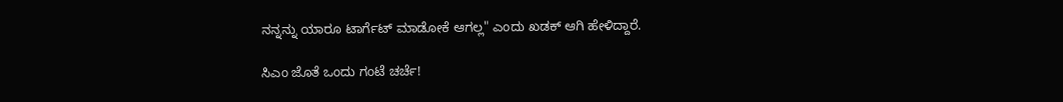ನನ್ನನ್ನು ಯಾರೂ ಟಾರ್ಗೆಟ್ ಮಾಡೋಕೆ ಆಗಲ್ಲ" ಎಂದು ಖಡಕ್ ಆಗಿ ಹೇಳಿದ್ದಾರೆ.

ಸಿಎಂ ಜೊತೆ ಒಂದು ಗಂಟೆ ಚರ್ಚೆ!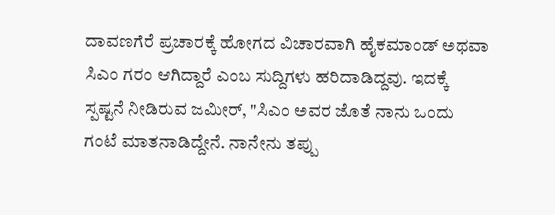ದಾವಣಗೆರೆ ಪ್ರಚಾರಕ್ಕೆ ಹೋಗದ ವಿಚಾರವಾಗಿ ಹೈಕಮಾಂಡ್ ಅಥವಾ ಸಿಎಂ ಗರಂ ಆಗಿದ್ದಾರೆ ಎಂಬ ಸುದ್ದಿಗಳು ಹರಿದಾಡಿದ್ದವು. ಇದಕ್ಕೆ ಸ್ಪಷ್ಟನೆ ನೀಡಿರುವ ಜಮೀರ್, "ಸಿಎಂ ಅವರ ಜೊತೆ ನಾನು ಒಂದು ಗಂಟೆ ಮಾತನಾಡಿದ್ದೇನೆ. ನಾನೇನು ತಪ್ಪು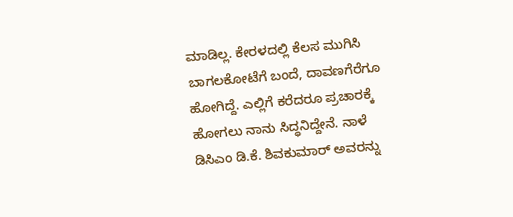ಮಾಡಿಲ್ಲ. ಕೇರಳದಲ್ಲಿ ಕೆಲಸ ಮುಗಿಸಿ ಬಾಗಲಕೋಟೆಗೆ ಬಂದೆ, ದಾವಣಗೆರೆಗೂ ಹೋಗಿದ್ದೆ. ಎಲ್ಲಿಗೆ ಕರೆದರೂ ಪ್ರಚಾರಕ್ಕೆ ಹೋಗಲು ನಾನು ಸಿದ್ಧನಿದ್ದೇನೆ. ನಾಳೆ ಡಿಸಿಎಂ ಡಿ.ಕೆ. ಶಿವಕುಮಾರ್ ಅವರನ್ನು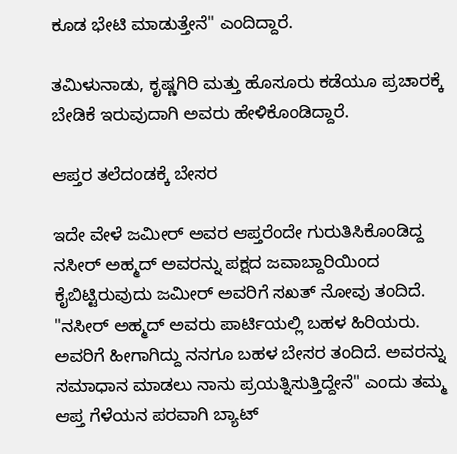ಕೂಡ ಭೇಟಿ ಮಾಡುತ್ತೇನೆ" ಎಂದಿದ್ದಾರೆ.

ತಮಿಳುನಾಡು, ಕೃಷ್ಣಗಿರಿ ಮತ್ತು ಹೊಸೂರು ಕಡೆಯೂ ಪ್ರಚಾರಕ್ಕೆ ಬೇಡಿಕೆ ಇರುವುದಾಗಿ ಅವರು ಹೇಳಿಕೊಂಡಿದ್ದಾರೆ.

ಆಪ್ತರ ತಲೆದಂಡಕ್ಕೆ ಬೇಸರ

ಇದೇ ವೇಳೆ ಜಮೀರ್ ಅವರ ಆಪ್ತರೆಂದೇ ಗುರುತಿಸಿಕೊಂಡಿದ್ದ ನಸೀರ್ ಅಹ್ಮದ್ ಅವರನ್ನು ಪಕ್ಷದ ಜವಾಬ್ದಾರಿಯಿಂದ ಕೈಬಿಟ್ಟಿರುವುದು ಜಮೀರ್ ಅವರಿಗೆ ಸಖತ್ ನೋವು ತಂದಿದೆ. "ನಸೀರ್ ಅಹ್ಮದ್ ಅವರು ಪಾರ್ಟಿಯಲ್ಲಿ ಬಹಳ ಹಿರಿಯರು. ಅವರಿಗೆ ಹೀಗಾಗಿದ್ದು ನನಗೂ ಬಹಳ ಬೇಸರ ತಂದಿದೆ. ಅವರನ್ನು ಸಮಾಧಾನ ಮಾಡಲು ನಾನು ಪ್ರಯತ್ನಿಸುತ್ತಿದ್ದೇನೆ" ಎಂದು ತಮ್ಮ ಆಪ್ತ ಗೆಳೆಯನ ಪರವಾಗಿ ಬ್ಯಾಟ್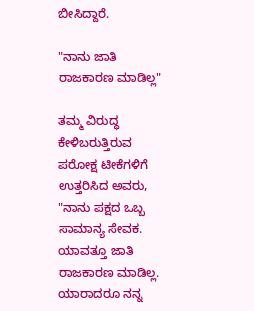ಬೀಸಿದ್ದಾರೆ.

"ನಾನು ಜಾತಿ ರಾಜಕಾರಣ ಮಾಡಿಲ್ಲ"

ತಮ್ಮ ವಿರುದ್ಧ ಕೇಳಿಬರುತ್ತಿರುವ ಪರೋಕ್ಷ ಟೀಕೆಗಳಿಗೆ ಉತ್ತರಿಸಿದ ಅವರು, "ನಾನು ಪಕ್ಷದ ಒಬ್ಬ ಸಾಮಾನ್ಯ ಸೇವಕ. ಯಾವತ್ತೂ ಜಾತಿ ರಾಜಕಾರಣ ಮಾಡಿಲ್ಲ. ಯಾರಾದರೂ ನನ್ನ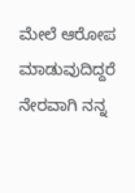ಮೇಲೆ ಆರೋಪ ಮಾಡುವುದಿದ್ದರೆ ನೇರವಾಗಿ ನನ್ನ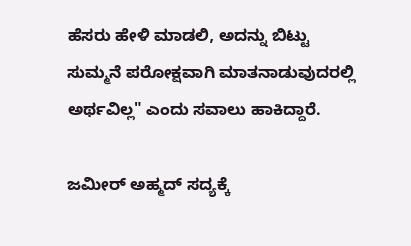ಹೆಸರು ಹೇಳಿ ಮಾಡಲಿ, ಅದನ್ನು ಬಿಟ್ಟು ಸುಮ್ಮನೆ ಪರೋಕ್ಷವಾಗಿ ಮಾತನಾಡುವುದರಲ್ಲಿ ಅರ್ಥವಿಲ್ಲ" ಎಂದು ಸವಾಲು ಹಾಕಿದ್ದಾರೆ.

ಜಮೀರ್ ಅಹ್ಮದ್ ಸದ್ಯಕ್ಕೆ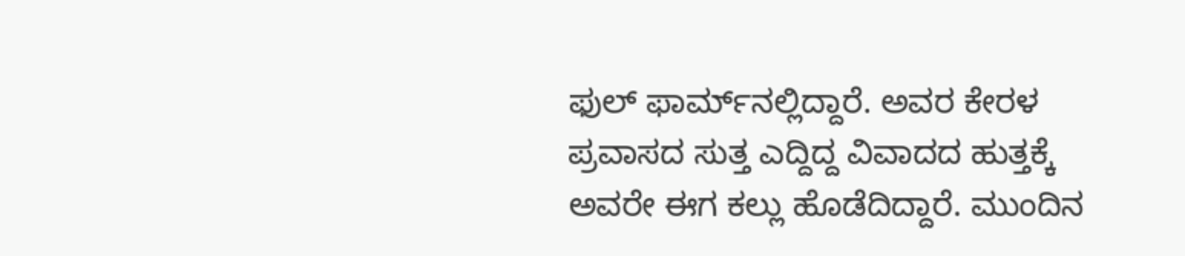ಫುಲ್ ಫಾರ್ಮ್‌ನಲ್ಲಿದ್ದಾರೆ. ಅವರ ಕೇರಳ ಪ್ರವಾಸದ ಸುತ್ತ ಎದ್ದಿದ್ದ ವಿವಾದದ ಹುತ್ತಕ್ಕೆ ಅವರೇ ಈಗ ಕಲ್ಲು ಹೊಡೆದಿದ್ದಾರೆ. ಮುಂದಿನ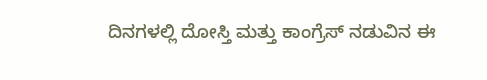ದಿನಗಳಲ್ಲಿ ದೋಸ್ತಿ ಮತ್ತು ಕಾಂಗ್ರೆಸ್ ನಡುವಿನ ಈ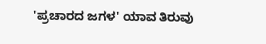'ಪ್ರಚಾರದ ಜಗಳ' ಯಾವ ತಿರುವು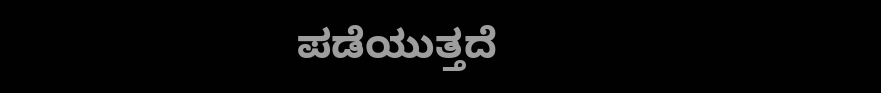ಪಡೆಯುತ್ತದೆ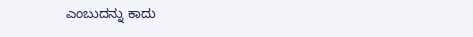ಎಂಬುದನ್ನು ಕಾದು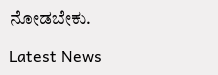ನೋಡಬೇಕು.

Latest News